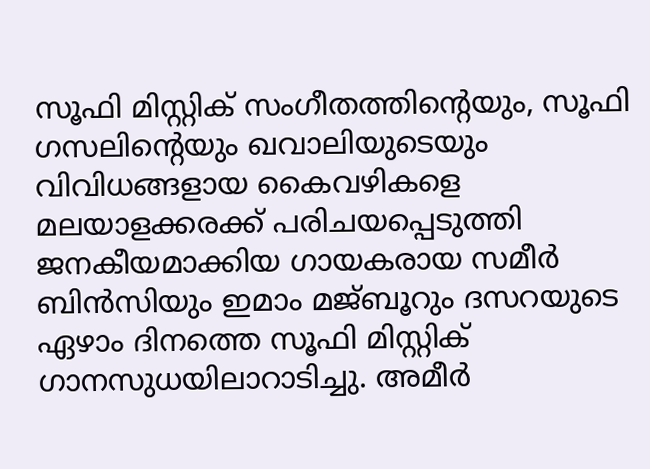സൂഫി മിസ്റ്റിക് സംഗീതത്തിന്റെയും, സൂഫി ഗസലിൻ്റെയും ഖവാലിയുടെയും വിവിധങ്ങളായ കൈവഴികളെ മലയാളക്കരക്ക് പരിചയപ്പെടുത്തി ജനകീയമാക്കിയ ഗായകരായ സമീർ ബിൻസിയും ഇമാം മജ്ബൂറും ദസറയുടെ ഏഴാം ദിനത്തെ സൂഫി മിസ്റ്റിക് ഗാനസുധയിലാറാടിച്ചു. അമീർ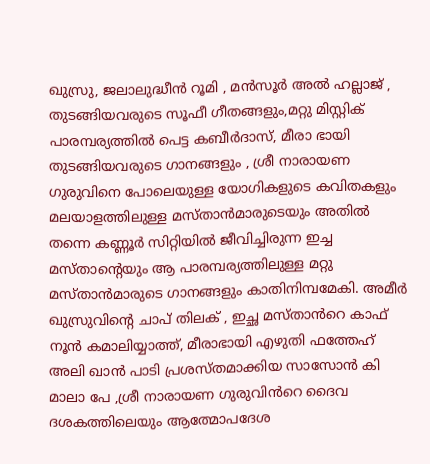ഖുസ്രു, ജലാലുദ്ധീൻ റൂമി , മൻസൂർ അൽ ഹല്ലാജ് , തുടങ്ങിയവരുടെ സൂഫീ ഗീതങ്ങളും,മറ്റു മിസ്റ്റിക് പാരമ്പര്യത്തിൽ പെട്ട കബീർദാസ്, മീരാ ഭായി തുടങ്ങിയവരുടെ ഗാനങ്ങളും , ശ്രീ നാരായണ ഗുരുവിനെ പോലെയുള്ള യോഗികളുടെ കവിതകളും മലയാളത്തിലുള്ള മസ്താൻമാരുടെയും അതിൽ തന്നെ കണ്ണൂർ സിറ്റിയിൽ ജീവിച്ചിരുന്ന ഇച്ച മസ്താൻ്റെയും ആ പാരമ്പര്യത്തിലുള്ള മറ്റു മസ്താൻമാരുടെ ഗാനങ്ങളും കാതിനിമ്പമേകി. അമീർ ഖുസ്രുവിൻ്റെ ചാപ് തിലക് , ഇച്ഛ മസ്താൻറെ കാഫ് നൂൻ കമാലിയ്യാത്ത്, മീരാഭായി എഴുതി ഫത്തേഹ് അലി ഖാൻ പാടി പ്രശസ്തമാക്കിയ സാസോൻ കി മാലാ പേ ,ശ്രീ നാരായണ ഗുരുവിൻറെ ദൈവ ദശകത്തിലെയും ആത്മോപദേശ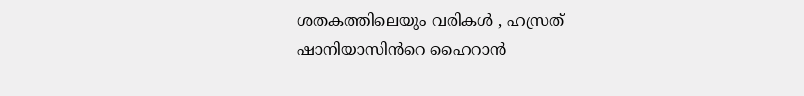ശതകത്തിലെയും വരികൾ , ഹസ്രത് ഷാനിയാസിൻറെ ഹൈറാൻ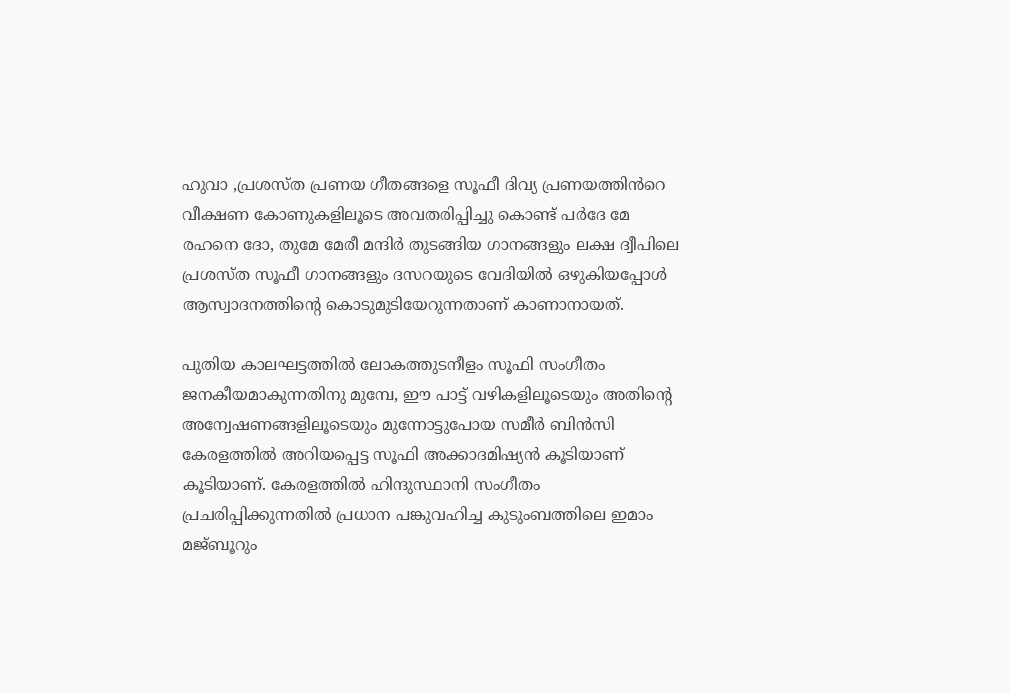ഹുവാ ,പ്രശസ്ത പ്രണയ ഗീതങ്ങളെ സൂഫീ ദിവ്യ പ്രണയത്തിൻറെ വീക്ഷണ കോണുകളിലൂടെ അവതരിപ്പിച്ചു കൊണ്ട് പർദേ മേ രഹനെ ദോ, തുമേ മേരീ മന്ദിർ തുടങ്ങിയ ഗാനങ്ങളും ലക്ഷ ദ്വീപിലെ പ്രശസ്ത സൂഫീ ഗാനങ്ങളും ദസറയുടെ വേദിയിൽ ഒഴുകിയപ്പോൾ ആസ്വാദനത്തിൻ്റെ കൊടുമുടിയേറുന്നതാണ് കാണാനായത്.

പുതിയ കാലഘട്ടത്തിൽ ലോകത്തുടനീളം സൂഫി സംഗീതം ജനകീയമാകുന്നതിനു മുമ്പേ, ഈ പാട്ട് വഴികളിലൂടെയും അതിന്റെ അന്വേഷണങ്ങളിലൂടെയും മുന്നോട്ടുപോയ സമീർ ബിൻസി കേരളത്തിൽ അറിയപ്പെട്ട സൂഫി അക്കാദമിഷ്യൻ കൂടിയാണ് കൂടിയാണ്. കേരളത്തിൽ ഹിന്ദുസ്ഥാനി സംഗീതം പ്രചരിപ്പിക്കുന്നതിൽ പ്രധാന പങ്കുവഹിച്ച കുടുംബത്തിലെ ഇമാം മജ്ബൂറും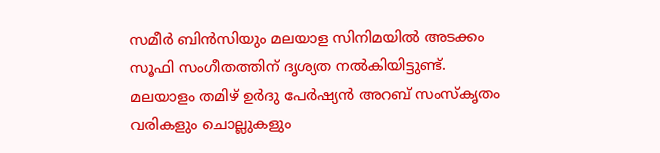സമീർ ബിൻസിയും മലയാള സിനിമയിൽ അടക്കം സൂഫി സംഗീതത്തിന് ദൃശ്യത നൽകിയിട്ടുണ്ട്. മലയാളം തമിഴ് ഉർദു പേർഷ്യൻ അറബ് സംസ്കൃതം വരികളും ചൊല്ലുകളും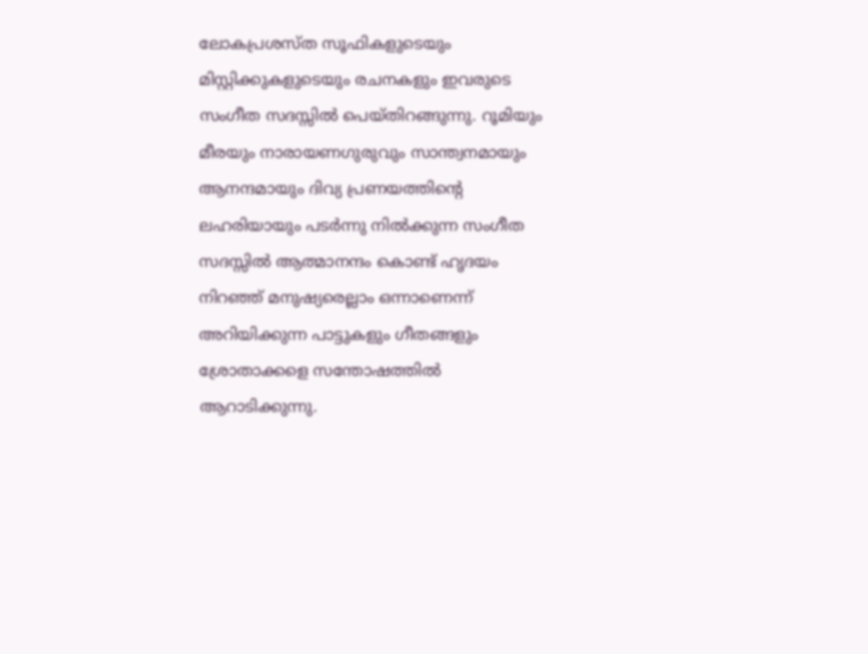ലോകപ്രശസ്ത സൂഫികളുടെയും മിസ്റ്റിക്കുകളുടെയും രചനകളും ഇവരുടെ സംഗീത സദസ്സിൽ പെയ്തിറങ്ങുന്നു. റൂമിയും മീരയും നാരായണഗുരുവും സാന്ത്വനമായും ആനന്ദമായും ദിവ്യ പ്രണയത്തിന്റെ ലഹരിയായും പടർന്നു നിൽക്കുന്ന സംഗീത സദസ്സിൽ ആത്മാനന്ദം കൊണ്ട് ഹൃദയം നിറഞ്ഞ് മനുഷ്യരെല്ലാം ഒന്നാണെന്ന് അറിയിക്കുന്ന പാട്ടുകളും ഗീതങ്ങളും ശ്രോതാക്കളെ സന്തോഷത്തിൽ ആറാടിക്കുന്നു.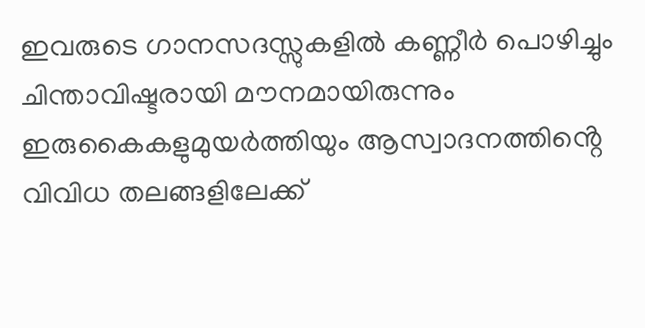ഇവരുടെ ഗാനസദസ്സുകളിൽ കണ്ണീർ പൊഴിച്ചും ചിന്താവിഷ്ടരായി മൗനമായിരുന്നും ഇരുകൈകളുമുയർത്തിയും ആസ്വാദനത്തിൻ്റെ വിവിധ തലങ്ങളിലേക്ക്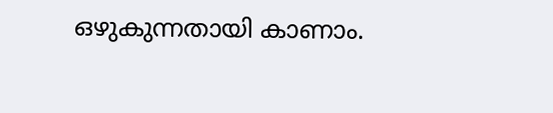ഒഴുകുന്നതായി കാണാം.